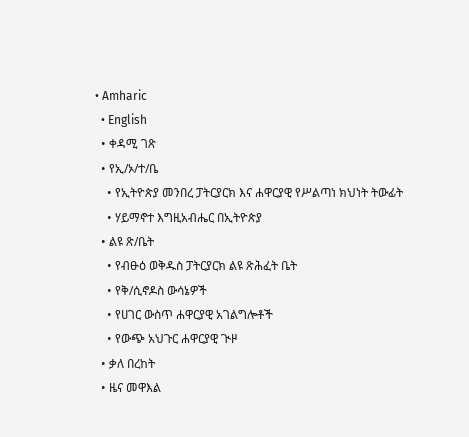• Amharic
  • English
  • ቀዳሚ ገጽ
  • የኢ/ኦ/ተ/ቤ
    • የኢትዮጵያ መንበረ ፓትርያርክ እና ሐዋርያዊ የሥልጣነ ክህነት ትውፊት
    • ሃይማኖተ እግዚአብሔር በኢትዮጵያ
  • ልዩ ጽ/ቤት
    • የብፁዕ ወቅዱስ ፓትርያርክ ልዩ ጽሕፈት ቤት
    • የቅ/ሲኖዶስ ውሳኔዎች
    • የሀገር ውስጥ ሐዋርያዊ አገልግሎቶች
    • የውጭ አህጉር ሐዋርያዊ ጒዞ
  • ቃለ በረከት
  • ዜና መዋእል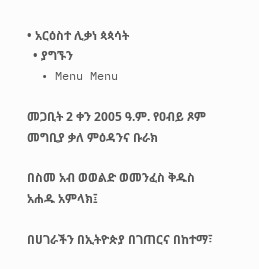• አርዕስተ ሊቃነ ጳጳሳት
  • ያግኙን
  • Menu Menu

መጋቢት 2 ቀን 2005 ዓ.ም. የዐብይ ጾም መግቢያ ቃለ ምዕዳንና ቡራክ

በስመ አብ ወወልድ ወመንፈስ ቅዱስ አሐዱ አምላክ፤

በሀገራችን በኢትዮጵያ በገጠርና በከተማ፣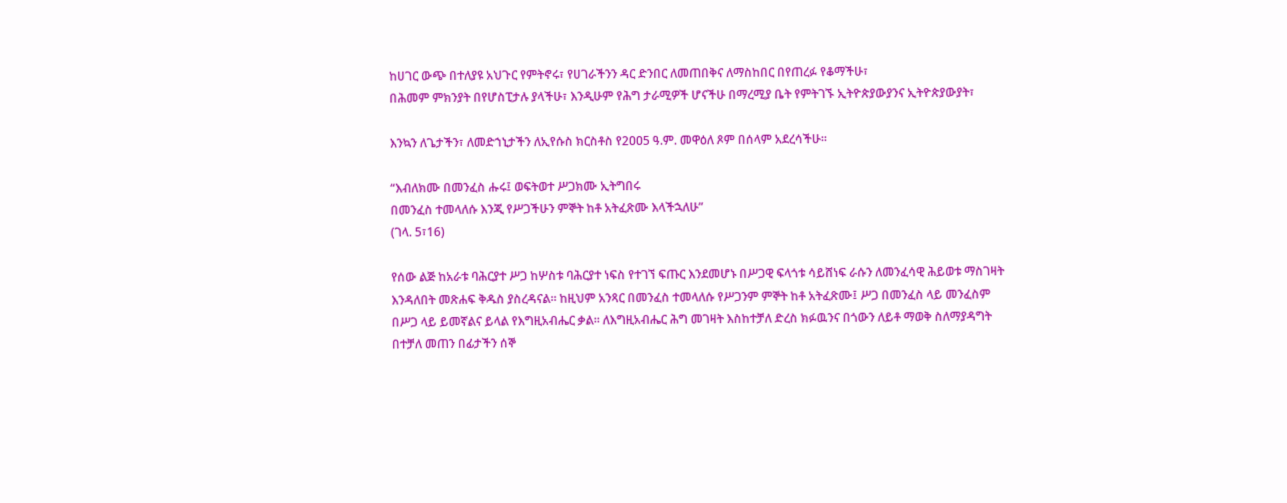ከሀገር ውጭ በተለያዩ አህጉር የምትኖሩ፣ የሀገራችንን ዳር ድንበር ለመጠበቅና ለማስከበር በየጠረፉ የቆማችሁ፣
በሕመም ምክንያት በየሆስፒታሉ ያላችሁ፣ እንዲሁም የሕግ ታራሚዎች ሆናችሁ በማረሚያ ቤት የምትገኙ ኢትዮጵያውያንና ኢትዮጵያውያት፣

እንኳን ለጌታችን፣ ለመድኀኒታችን ለኢየሱስ ክርስቶስ የ2ዐዐ5 ዓ.ም. መዋዕለ ጾም በሰላም አደረሳችሁ፡፡

“እብለክሙ በመንፈስ ሑሩ፤ ወፍትወተ ሥጋክሙ ኢትግበሩ
በመንፈስ ተመላለሱ እንጂ የሥጋችሁን ምኞት ከቶ አትፈጽሙ እላችኋለሁ”
(ገላ. 5፣16)

የሰው ልጅ ከአራቱ ባሕርያተ ሥጋ ከሦስቱ ባሕርያተ ነፍስ የተገኘ ፍጡር እንደመሆኑ በሥጋዊ ፍላጎቱ ሳይሸነፍ ራሱን ለመንፈሳዊ ሕይወቱ ማስገዛት እንዳለበት መጽሐፍ ቅዱስ ያስረዳናል፡፡ ከዚህም አንጻር በመንፈስ ተመላለሱ የሥጋንም ምኞት ከቶ አትፈጽሙ፤ ሥጋ በመንፈስ ላይ መንፈስም በሥጋ ላይ ይመኛልና ይላል የእግዚአብሔር ቃል፡፡ ለእግዚአብሔር ሕግ መገዛት እስከተቻለ ድረስ ክፉዉንና በጎውን ለይቶ ማወቅ ስለማያዳግት በተቻለ መጠን በፊታችን ሰኞ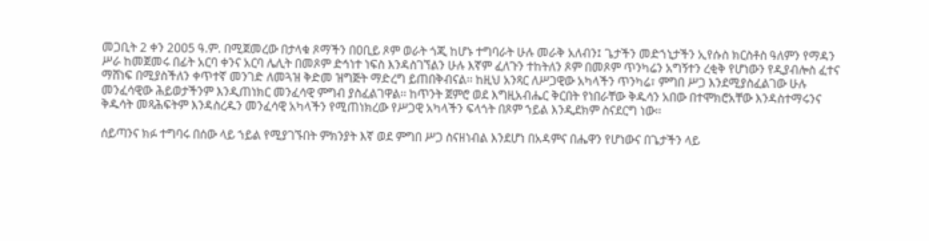መጋቢት 2 ቀን 2ዐዐ5 ዓ.ም. በሚጀመረው በታላቁ ጾማችን በዐቢይ ጾም ወራት ጎጂ ከሆኑ ተግባራት ሁሉ መራቅ አለብን፤ ጌታችን መድኀኒታችን ኢየሱስ ክርስቶስ ዓለምን የማዳን ሥራ ከመጀመሩ በፊት አርባ ቀንና አርባ ሌሊት በመጾም ድኅነተ ነፍስ እንዳስገኘልን ሁሉ እኛም ፈለጉን ተከትለን ጾም በመጾም ጥንካሬን አግኝተን ረቂቅ የሆነውን የዲያብሎስ ፈተና ማሸነፍ በሚያስችለን ቀጥተኛ መንገድ ለመጓዝ ቅድመ ዝግጅት ማድረግ ይጠበቅብናል፡፡ ከዚህ አንጻር ለሥጋዊው አካላችን ጥንካሬ፣ ምግበ ሥጋ እንደሚያስፈልገው ሁሉ መንፈሳዊው ሕይወታችንም እንዲጠነክር መንፈሳዊ ምግብ ያስፈልገዋል፡፡ ከጥንት ጀምሮ ወደ እግዚአብሔር ቅርበት የነበራቸው ቅዱሳን አበው በተሞክሮአቸው እንዳስተማሩንና ቅዱሳት መጻሕፍትም እንዳስረዱን መንፈሳዊ አካላችን የሚጠነክረው የሥጋዊ አካላችን ፍላጎት በጾም ኀይል እንዲደክም ስናደርግ ነው፡፡

ሰይጣንና ክፉ ተግባሩ በሰው ላይ ኀይል የሚያገኙበት ምክንያት እኛ ወደ ምግበ ሥጋ ስናዘነብል እንደሆነ በአዳምና በሔዋን የሆነውና በጌታችን ላይ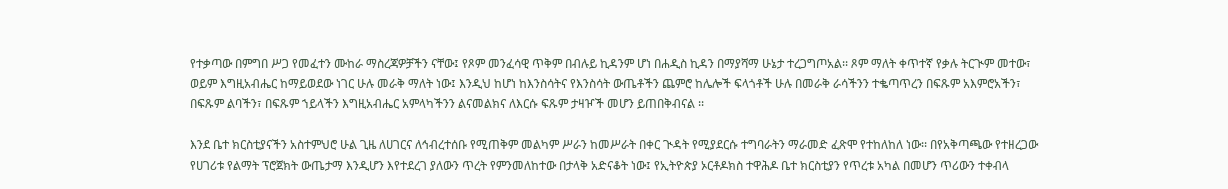የተቃጣው በምግበ ሥጋ የመፈተን ሙከራ ማስረጃዎቻችን ናቸው፤ የጾም መንፈሳዊ ጥቅም በብሉይ ኪዳንም ሆነ በሐዲስ ኪዳን በማያሻማ ሁኔታ ተረጋግጦአል፡፡ ጾም ማለት ቀጥተኛ የቃሉ ትርጒም መተው፣ ወይም እግዚአብሔር ከማይወደው ነገር ሁሉ መራቅ ማለት ነው፤ እንዲህ ከሆነ ከእንስሳትና የእንስሳት ውጤቶችን ጨምሮ ከሌሎች ፍላጎቶች ሁሉ በመራቅ ራሳችንን ተቈጣጥረን በፍጹም አእምሮአችን፣ በፍጹም ልባችን፣ በፍጹም ኀይላችን እግዚአብሔር አምላካችንን ልናመልክና ለእርሱ ፍጹም ታዛዦች መሆን ይጠበቅብናል ፡፡

እንደ ቤተ ክርስቲያናችን አስተምህሮ ሁል ጊዜ ለሀገርና ለኅብረተሰቡ የሚጠቅም መልካም ሥራን ከመሥራት በቀር ጒዳት የሚያደርሱ ተግባራትን ማራመድ ፈጽሞ የተከለከለ ነው፡፡ በየአቅጣጫው የተዘረጋው የሀገሪቱ የልማት ፕሮጀክት ውጤታማ እንዲሆን እየተደረገ ያለውን ጥረት የምንመለከተው በታላቅ አድናቆት ነው፤ የኢትዮጵያ ኦርቶዶክስ ተዋሕዶ ቤተ ክርስቲያን የጥረቱ አካል በመሆን ጥሪውን ተቀብላ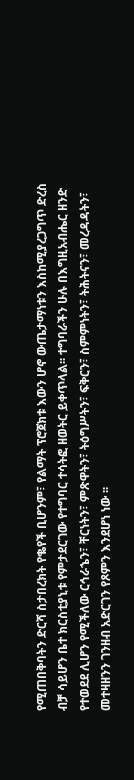የሚጠበቅባትን ድርሻ ስታበረክት የቈየች ቢሆንም፣ የልማት ፕሮጀክቱ እውን ሆኖ ውጤታማነቱን እስከሚያረጋግጥ ድረስ ብቻ ሳይሆን ቤተ ክርስቲያኒቱ የምታደርገው የተግባር ተሳትፎ ዘወትር ይቀጥላል፡፡ ተግባራችን ሁሉ በእግዚአብሔር ዘንድ የተወደደ ሊሆን የሚችለው ርኅራኄን፣ ቸርነትን፣ ምጽዋትን፣ ትዕግሥትን፣ ፍቅርን፣ ስምምነትን፣ ትሕትናን፣ መረዳዳትን፣ መተዛዘንን ገንዘብ አድርገን የጾምን እንደሆነ ነው ፡፡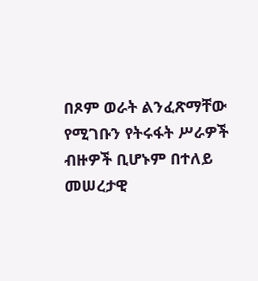በጾም ወራት ልንፈጽማቸው የሚገቡን የትሩፋት ሥራዎች ብዙዎች ቢሆኑም በተለይ መሠረታዊ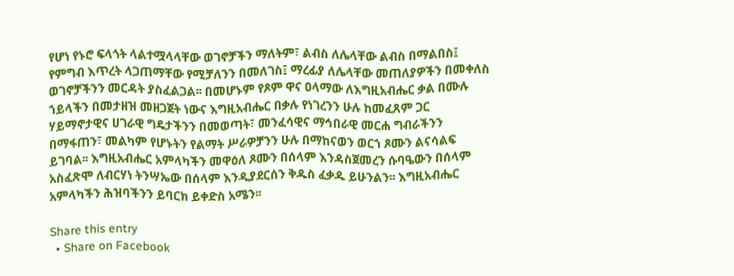የሆነ የኑሮ ፍላጎት ላልተሟላላቸው ወገኖቻችን ማለትም፣ ልብስ ለሌላቸው ልብስ በማልበስ፤ የምግብ እጥረት ላጋጠማቸው የሚቻለንን በመለገስ፤ ማረፊያ ለሌላቸው መጠለያዎችን በመቀለስ ወገኖቻችንን መርዳት ያስፈልጋል፡፡ በመሆኑም የጾም ዋና ዐላማው ለእግዚአብሔር ቃል በሙሉ ኀይላችን በመታዘዝ መዘጋጀት ነውና እግዚአብሔር በቃሉ የነገረንን ሁሉ ከመፈጸም ጋር ሃይማኖታዊና ሀገራዊ ግዴታችንን በመወጣት፣ መንፈሳዊና ማኅበራዊ መርሐ ግብራችንን በማፋጠን፣ መልካም የሆኑትን የልማት ሥራዎቻንን ሁሉ በማከናወን ወርኀ ጾሙን ልናሳልፍ ይገባል፡፡ እግዚአብሔር አምላካችን መዋዕለ ጾሙን በሰላም እንዳስጀመረን ሱባዔውን በሰላም አስፈጽሞ ለብርሃነ ትንሣኤው በሰላም እንዲያደርሰን ቅዱስ ፈቃዱ ይሁንልን፡፡ እግዚአብሔር አምላካችን ሕዝባችንን ይባርክ ይቀድስ አሜን፡፡

Share this entry
  • Share on Facebook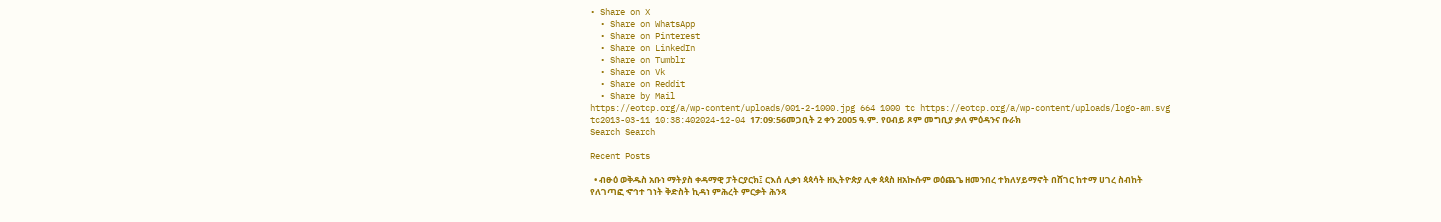• Share on X
  • Share on WhatsApp
  • Share on Pinterest
  • Share on LinkedIn
  • Share on Tumblr
  • Share on Vk
  • Share on Reddit
  • Share by Mail
https://eotcp.org/a/wp-content/uploads/001-2-1000.jpg 664 1000 tc https://eotcp.org/a/wp-content/uploads/logo-am.svg tc2013-03-11 10:38:402024-12-04 17:09:56መጋቢት 2 ቀን 2005 ዓ.ም. የዐብይ ጾም መግቢያ ቃለ ምዕዳንና ቡራክ
Search Search

Recent Posts

  • ብፁዕ ወቅዱስ አቡነ ማትያስ ቀዳማዊ ፓትርያርክ፤ ርእሰ ሊቃነ ጳጳሳት ዘኢትዮጵያ ሊቀ ጳጳስ ዘአኲሱም ወዕጨጌ ዘመንበረ ተክለሃይማኖት በሸገር ከተማ ሀገረ ስብከት የለገጣፎ ኆኅተ ገነት ቅድስት ኪዳነ ምሕረት ምርቃት ሕንጻ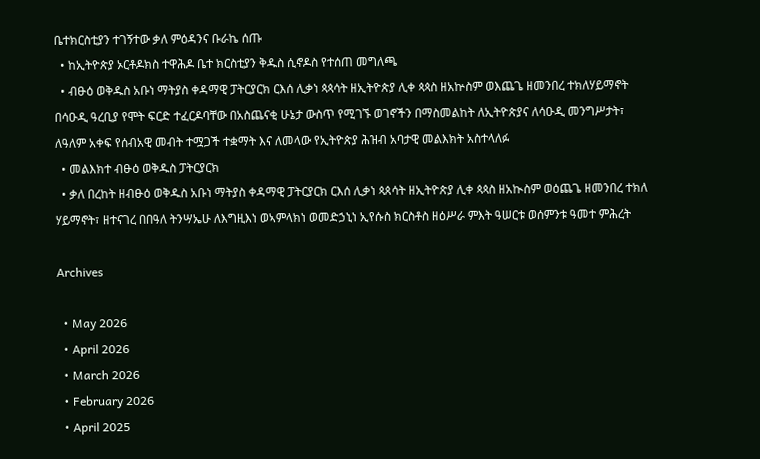ቤተክርስቲያን ተገኝተው ቃለ ምዕዳንና ቡራኬ ሰጡ
  • ከኢትዮጵያ ኦርቶዶክስ ተዋሕዶ ቤተ ክርስቲያን ቅዱስ ሲኖዶስ የተሰጠ መግለጫ
  • ብፁዕ ወቅዱስ አቡነ ማትያስ ቀዳማዊ ፓትርያርክ ርእሰ ሊቃነ ጳጳሳት ዘኢትዮጵያ ሊቀ ጳጳስ ዘአኵስም ወእጨጌ ዘመንበረ ተክለሃይማኖት በሳዑዲ ዓረቢያ የሞት ፍርድ ተፈርዶባቸው በአስጨናቂ ሁኔታ ውስጥ የሚገኙ ወገኖችን በማስመልከት ለኢትዮጵያና ለሳዑዲ መንግሥታት፣ ለዓለም አቀፍ የሰብአዊ መብት ተሟጋች ተቋማት እና ለመላው የኢትዮጵያ ሕዝብ አባታዊ መልእክት አስተላለፉ
  • መልእክተ ብፁዕ ወቅዱስ ፓትርያርክ
  • ቃለ በረከት ዘብፁዕ ወቅዱስ አቡነ ማትያስ ቀዳማዊ ፓትርያርክ ርእሰ ሊቃነ ጳጰሳት ዘኢትዮጵያ ሊቀ ጳጳስ ዘአኲስም ወዕጨጌ ዘመንበረ ተክለ ሃይማኖት፣ ዘተናገረ በበዓለ ትንሣኤሁ ለእግዚእነ ወኣምላክነ ወመድኃኒነ ኢየሱስ ክርስቶስ ዘዕሥራ ምእት ዓሠርቱ ወሰምንቱ ዓመተ ምሕረት

Archives

  • May 2026
  • April 2026
  • March 2026
  • February 2026
  • April 2025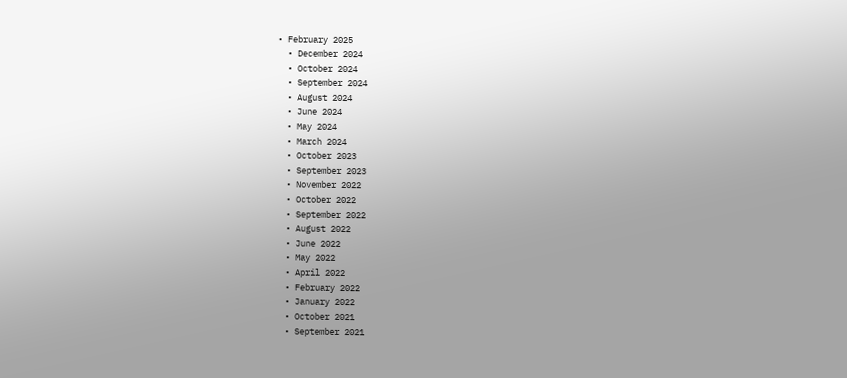• February 2025
  • December 2024
  • October 2024
  • September 2024
  • August 2024
  • June 2024
  • May 2024
  • March 2024
  • October 2023
  • September 2023
  • November 2022
  • October 2022
  • September 2022
  • August 2022
  • June 2022
  • May 2022
  • April 2022
  • February 2022
  • January 2022
  • October 2021
  • September 2021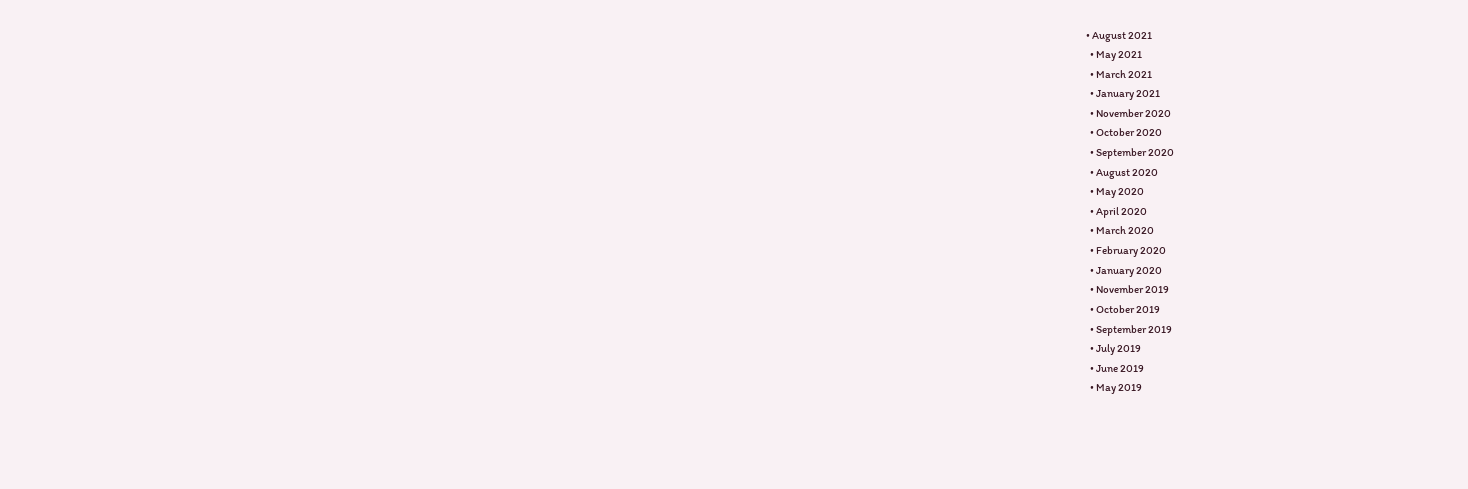• August 2021
  • May 2021
  • March 2021
  • January 2021
  • November 2020
  • October 2020
  • September 2020
  • August 2020
  • May 2020
  • April 2020
  • March 2020
  • February 2020
  • January 2020
  • November 2019
  • October 2019
  • September 2019
  • July 2019
  • June 2019
  • May 2019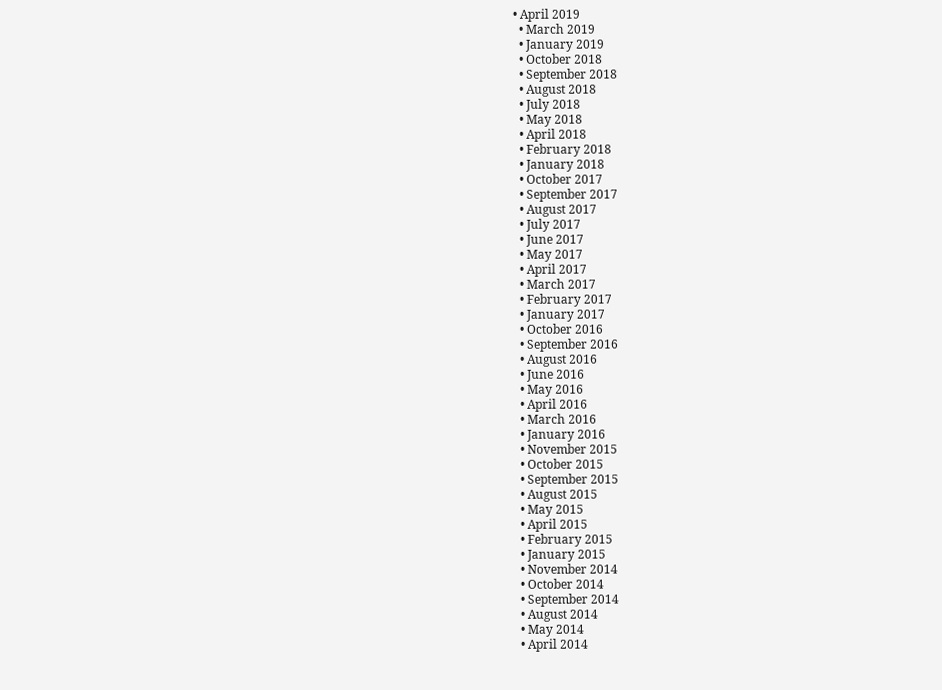• April 2019
  • March 2019
  • January 2019
  • October 2018
  • September 2018
  • August 2018
  • July 2018
  • May 2018
  • April 2018
  • February 2018
  • January 2018
  • October 2017
  • September 2017
  • August 2017
  • July 2017
  • June 2017
  • May 2017
  • April 2017
  • March 2017
  • February 2017
  • January 2017
  • October 2016
  • September 2016
  • August 2016
  • June 2016
  • May 2016
  • April 2016
  • March 2016
  • January 2016
  • November 2015
  • October 2015
  • September 2015
  • August 2015
  • May 2015
  • April 2015
  • February 2015
  • January 2015
  • November 2014
  • October 2014
  • September 2014
  • August 2014
  • May 2014
  • April 2014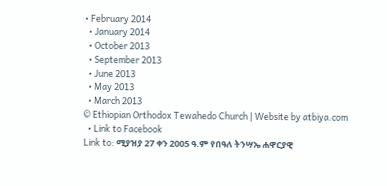• February 2014
  • January 2014
  • October 2013
  • September 2013
  • June 2013
  • May 2013
  • March 2013
© Ethiopian Orthodox Tewahedo Church | Website by atbiya.com
  • Link to Facebook
Link to: ሚያዝያ 27 ቀን 2005 ዓ.ም የበዓለ ትንሣኤ ሐዋርያዊ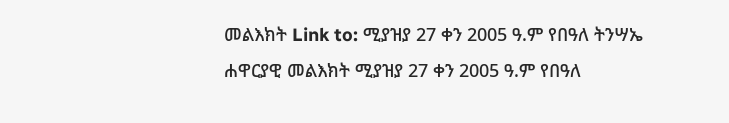መልእክት Link to: ሚያዝያ 27 ቀን 2005 ዓ.ም የበዓለ ትንሣኤ ሐዋርያዊ መልእክት ሚያዝያ 27 ቀን 2005 ዓ.ም የበዓለ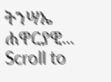ትንሣኤ ሐዋርያዊ...
Scroll to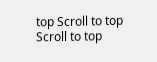top Scroll to top Scroll to top